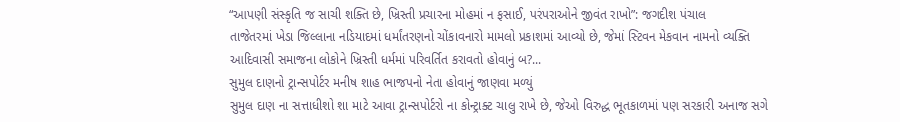“આપણી સંસ્કૃતિ જ સાચી શક્તિ છે, ખ્રિસ્તી પ્રચારના મોહમાં ન ફસાઈ, પરંપરાઓને જીવંત રાખો”: જગદીશ પંચાલ
તાજેતરમાં ખેડા જિલ્લાના નડિયાદમાં ધર્માંતરણનો ચોંકાવનારો મામલો પ્રકાશમાં આવ્યો છે, જેમાં સ્ટિવન મેકવાન નામનો વ્યક્તિ આદિવાસી સમાજના લોકોને ખ્રિસ્તી ધર્મમાં પરિવર્તિત કરાવતો હોવાનું બ?...
સુમુલ દાણનો ટ્રાન્સપોર્ટર મનીષ શાહ ભાજપનો નેતા હોવાનું જાણવા મળ્યું
સુમુલ દાણ ના સત્તાધીશો શા માટે આવા ટ્રાન્સપોર્ટરો ના કોન્ટ્રાક્ટ ચાલુ રાખે છે, જેઓ વિરુદ્ધ ભૂતકાળમાં પણ સરકારી અનાજ સગે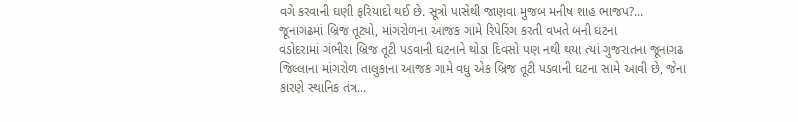વગે કરવાની ઘણી ફરિયાદો થઈ છે. સૂત્રો પાસેથી જાણવા મુજબ મનીષ શાહ ભાજપ?...
જૂનાગઢમાં બ્રિજ તૂટ્યો, માંગરોળના આજક ગામે રિપેરિંગ કરતી વખતે બની ઘટના
વડોદરામાં ગંભીરા બ્રિજ તૂટી પડવાની ઘટનાને થોડા દિવસો પણ નથી થયા ત્યાં ગુજરાતના જૂનાગઢ જિલ્લાના માંગરોળ તાલુકાના આજક ગામે વધુ એક બ્રિજ તૂટી પડવાની ઘટના સામે આવી છે, જેના કારણે સ્થાનિક તંત્ર...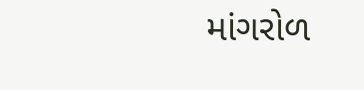માંગરોળ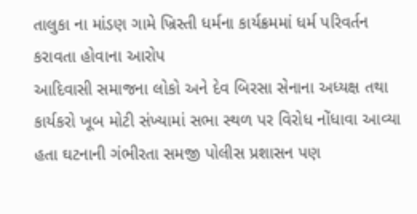તાલુકા ના માંડણ ગામે ખ્રિસ્તી ધર્મના કાર્યક્રમમાં ધર્મ પરિવર્તન કરાવતા હોવાના આરોપ
આદિવાસી સમાજના લોકો અને દેવ બિરસા સેનાના અધ્યક્ષ તથા કાર્યકરો ખૂબ મોટી સંખ્યામાં સભા સ્થળ પર વિરોધ નોંધાવા આવ્યા હતા ઘટનાની ગંભીરતા સમજી પોલીસ પ્રશાસન પણ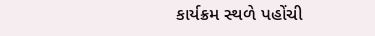કાર્યક્રમ સ્થળે પહોંચી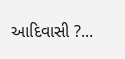આદિવાસી ?...